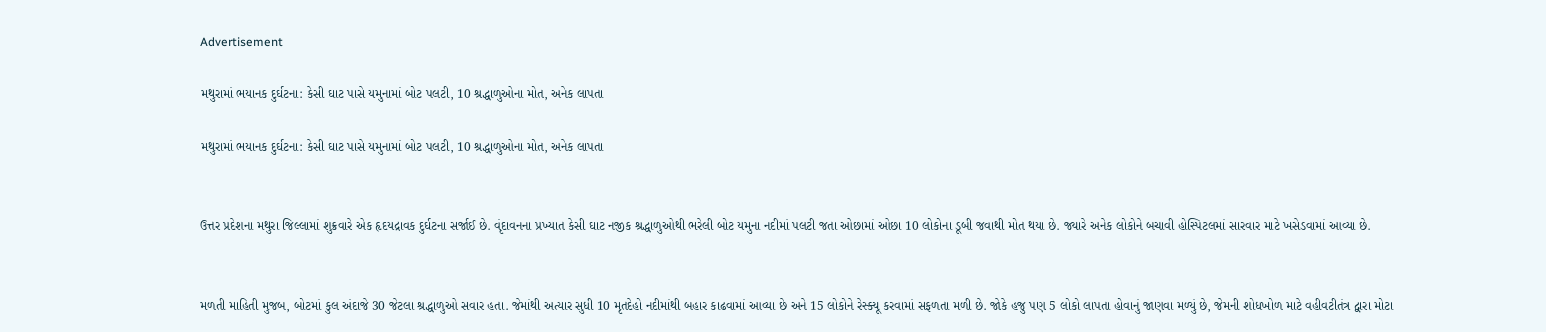Advertisement

મથુરામાં ભયાનક દુર્ઘટના: કેસી ઘાટ પાસે યમુનામાં બોટ પલટી, 10 શ્રદ્ધાળુઓના મોત, અનેક લાપતા

મથુરામાં ભયાનક દુર્ઘટના: કેસી ઘાટ પાસે યમુનામાં બોટ પલટી, 10 શ્રદ્ધાળુઓના મોત, અનેક લાપતા


ઉત્તર પ્રદેશના મથુરા જિલ્લામાં શુક્રવારે એક હૃદયદ્રાવક દુર્ઘટના સર્જાઈ છે. વૃંદાવનના પ્રખ્યાત કેસી ઘાટ નજીક શ્રદ્ધાળુઓથી ભરેલી બોટ યમુના નદીમાં પલટી જતા ઓછામાં ઓછા 10 લોકોના ડૂબી જવાથી મોત થયા છે. જ્યારે અનેક લોકોને બચાવી હોસ્પિટલમાં સારવાર માટે ખસેડવામાં આવ્યા છે.


મળતી માહિતી મુજબ, બોટમાં કુલ અંદાજે 30 જેટલા શ્રદ્ધાળુઓ સવાર હતા. જેમાંથી અત્યાર સુધી 10 મૃતદેહો નદીમાંથી બહાર કાઢવામાં આવ્યા છે અને 15 લોકોને રેસ્ક્યૂ કરવામાં સફળતા મળી છે. જોકે હજુ પણ 5 લોકો લાપતા હોવાનું જાણવા મળ્યું છે, જેમની શોધખોળ માટે વહીવટીતંત્ર દ્વારા મોટા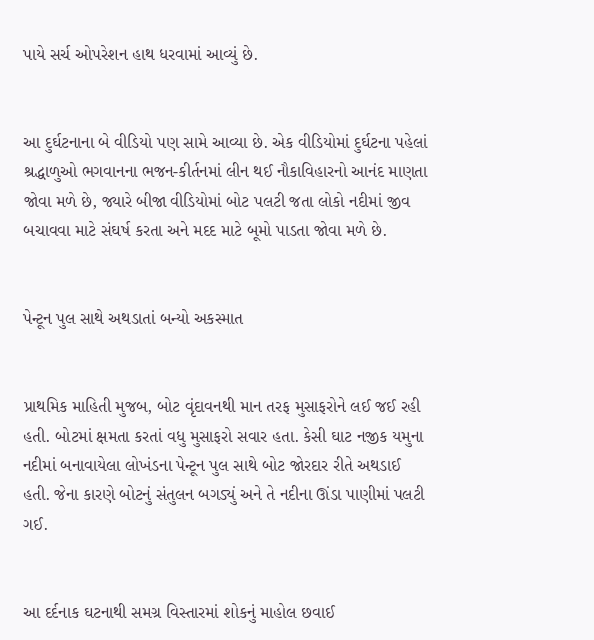પાયે સર્ચ ઓપરેશન હાથ ધરવામાં આવ્યું છે.


આ દુર્ઘટનાના બે વીડિયો પણ સામે આવ્યા છે. એક વીડિયોમાં દુર્ઘટના પહેલાં શ્રદ્ધાળુઓ ભગવાનના ભજન-કીર્તનમાં લીન થઈ નૌકાવિહારનો આનંદ માણતા જોવા મળે છે, જ્યારે બીજા વીડિયોમાં બોટ પલટી જતા લોકો નદીમાં જીવ બચાવવા માટે સંઘર્ષ કરતા અને મદદ માટે બૂમો પાડતા જોવા મળે છે.


પેન્ટૂન પુલ સાથે અથડાતાં બન્યો અકસ્માત


પ્રાથમિક માહિતી મુજબ, બોટ વૃંદાવનથી માન તરફ મુસાફરોને લઈ જઈ રહી હતી. બોટમાં ક્ષમતા કરતાં વધુ મુસાફરો સવાર હતા. કેસી ઘાટ નજીક યમુના નદીમાં બનાવાયેલા લોખંડના પેન્ટૂન પુલ સાથે બોટ જોરદાર રીતે અથડાઈ હતી. જેના કારણે બોટનું સંતુલન બગડ્યું અને તે નદીના ઊંડા પાણીમાં પલટી ગઈ.


આ દર્દનાક ઘટનાથી સમગ્ર વિસ્તારમાં શોકનું માહોલ છવાઈ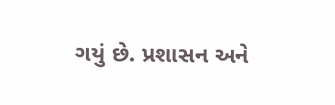ગયું છે. પ્રશાસન અને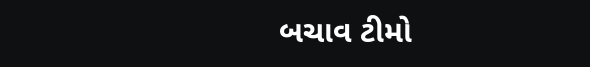બચાવ ટીમો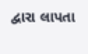દ્વારા લાપતા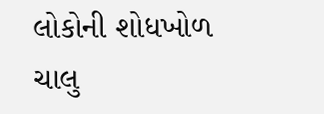લોકોની શોધખોળ ચાલુ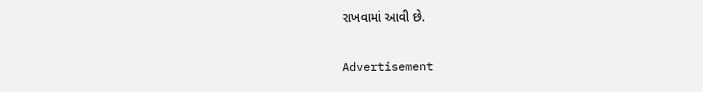રાખવામાં આવી છે.

Advertisement